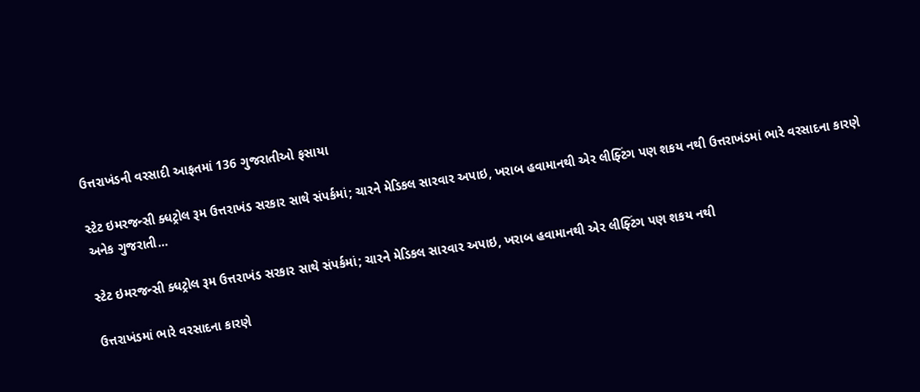ઉત્તરાખંડની વરસાદી આફતમાં 136 ગુજરાતીઓ ફસાયા

સ્ટેટ ઇમરજન્સી ક્ધટ્રોલ રૂમ ઉત્તરાખંડ સરકાર સાથે સંપર્કમાં; ચારને મેડિકલ સારવાર અપાઇ, ખરાબ હવામાનથી એર લીફ્ટિંગ પણ શકય નથી ઉત્તરાખંડમાં ભારે વરસાદના કારણે અનેક ગુજરાતી…

સ્ટેટ ઇમરજન્સી ક્ધટ્રોલ રૂમ ઉત્તરાખંડ સરકાર સાથે સંપર્કમાં; ચારને મેડિકલ સારવાર અપાઇ, ખરાબ હવામાનથી એર લીફ્ટિંગ પણ શકય નથી

ઉત્તરાખંડમાં ભારે વરસાદના કારણે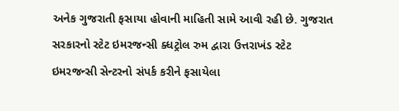અનેક ગુજરાતી ફસાયા હોવાની માહિતી સામે આવી રહી છે. ગુજરાત સરકારનો સ્ટેટ ઇમરજન્સી ક્ધટ્રોલ રુમ દ્વારા ઉત્તરાખંડ સ્ટેટ ઇમરજન્સી સેન્ટરનો સંપર્ક કરીને ફસાયેલા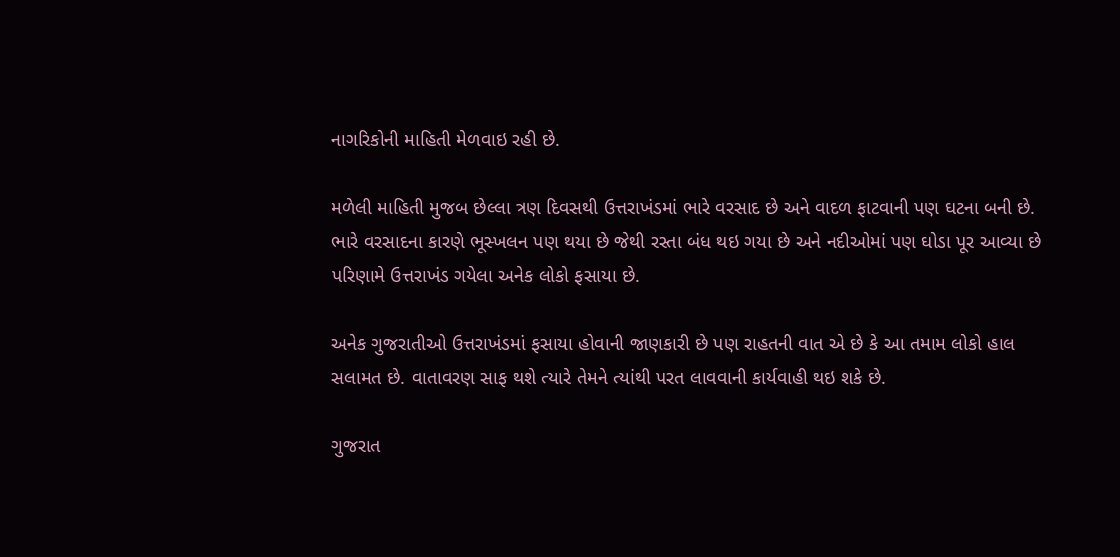નાગરિકોની માહિતી મેળવાઇ રહી છે.

મળેલી માહિતી મુજબ છેલ્લા ત્રણ દિવસથી ઉત્તરાખંડમાં ભારે વરસાદ છે અને વાદળ ફાટવાની પણ ઘટના બની છે. ભારે વરસાદના કારણે ભૂસ્ખલન પણ થયા છે જેથી રસ્તા બંધ થઇ ગયા છે અને નદીઓમાં પણ ઘોડા પૂર આવ્યા છે પરિણામે ઉત્તરાખંડ ગયેલા અનેક લોકો ફસાયા છે.

અનેક ગુજરાતીઓ ઉત્તરાખંડમાં ફસાયા હોવાની જાણકારી છે પણ રાહતની વાત એ છે કે આ તમામ લોકો હાલ સલામત છે. વાતાવરણ સાફ થશે ત્યારે તેમને ત્યાંથી પરત લાવવાની કાર્યવાહી થઇ શકે છે.

ગુજરાત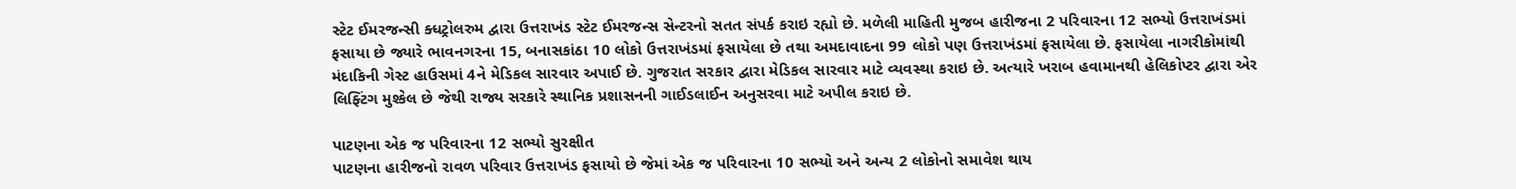સ્ટેટ ઈમરજન્સી ક્ધટ્રોલરુમ દ્વારા ઉત્તરાખંડ સ્ટેટ ઈમરજન્સ સેન્ટરનો સતત સંપર્ક કરાઇ રહ્યો છે. મળેલી માહિતી મુજબ હારીજના 2 પરિવારના 12 સભ્યો ઉત્તરાખંડમાં ફસાયા છે જ્યારે ભાવનગરના 15, બનાસકાંઠા 10 લોકો ઉત્તરાખંડમાં ફસાયેલા છે તથા અમદાવાદના 99 લોકો પણ ઉત્તરાખંડમાં ફસાયેલા છે. ફસાયેલા નાગરીકોમાંથી મંદાકિની ગેસ્ટ હાઉસમાં 4ને મેડિકલ સારવાર અપાઈ છે. ગુજરાત સરકાર દ્વારા મેડિકલ સારવાર માટે વ્યવસ્થા કરાઇ છે. અત્યારે ખરાબ હવામાનથી હેલિકોપ્ટર દ્વારા એર લિફ્ટિંગ મુશ્કેલ છે જેથી રાજ્ય સરકારે સ્થાનિક પ્રશાસનની ગાઈડલાઈન અનુસરવા માટે અપીલ કરાઇ છે.

પાટણના એક જ પરિવારના 12 સભ્યો સુરક્ષીત
પાટણના હારીજનો રાવળ પરિવાર ઉત્તરાખંડ ફસાયો છે જેમાં એક જ પરિવારના 10 સભ્યો અને અન્ય 2 લોકોનો સમાવેશ થાય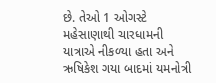છે. તેઓ 1 ઓગસ્ટે મહેસાણાથી ચારધામની યાત્રાએ નીકળ્યા હતા અને ઋષિકેશ ગયા બાદમાં યમનોત્રી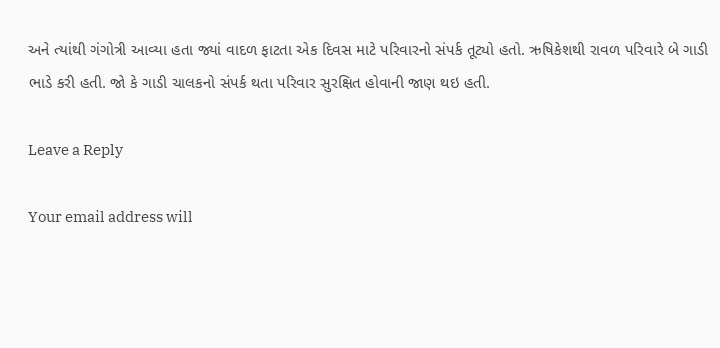અને ત્યાંથી ગંગોત્રી આવ્યા હતા જ્યાં વાદળ ફાટતા એક દિવસ માટે પરિવારનો સંપર્ક તૂટ્યો હતો. ઋષિકેશથી રાવળ પરિવારે બે ગાડી ભાડે કરી હતી. જો કે ગાડી ચાલકનો સંપર્ક થતા પરિવાર સુરક્ષિત હોવાની જાણ થઇ હતી.

Leave a Reply

Your email address will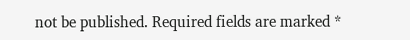not be published. Required fields are marked *